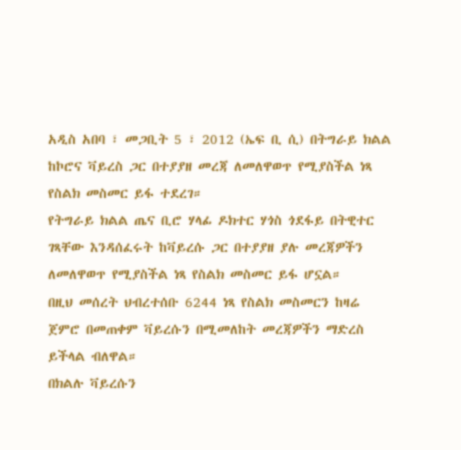አዲስ አበባ ፣ መጋቢት 5 ፣ 2012 (ኤፍ ቢ ሲ) በትግራይ ክልል ከኮሮና ቫይረስ ጋር በተያያዘ መረጃ ለመለዋወጥ የሚያስችል ነጻ የስልክ መስመር ይፋ ተደረገ።
የትግራይ ክልል ጤና ቢሮ ሃላፊ ዶክተር ሃጎስ ጎደፋይ በትዊተር ገጻቸው እንዳሰፈሩት ከቫይረሱ ጋር በተያያዘ ያሉ መረጃዎችን ለመለዋወጥ የሚያስችል ነጻ የስልክ መስመር ይፋ ሆኗል።
በዚህ መሰረት ህብረተሰቡ 6244 ነጻ የስልክ መስመርን ከዛሬ ጀምሮ በመጠቀም ቫይረሱን በሚመለከት መረጃዎችን ማድረስ ይችላል ብለዋል።
በክልሉ ቫይረሱን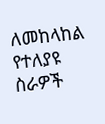ለመከላከል የተለያዩ ስራዎች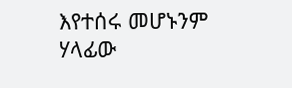እየተሰሩ መሆኑንም ሃላፊው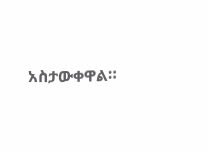አስታውቀዋል።